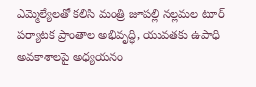ఎమ్మెల్యేలతో కలిసి మంత్రి జూపల్లి నల్లమల టూర్
పర్యాటక ప్రాంతాల అభివృద్ధి, యువతకు ఉపాధి అవకాశాలపై అధ్యయనం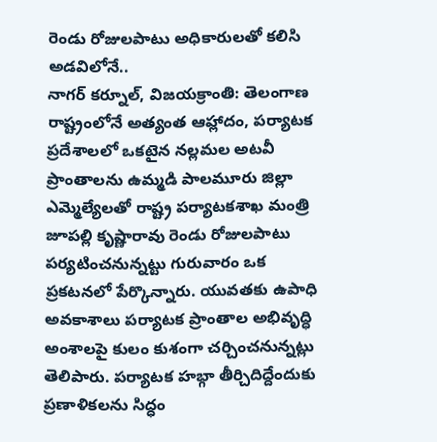రెండు రోజులపాటు అధికారులతో కలిసి అడవిలోనే..
నాగర్ కర్నూల్, విజయక్రాంతి: తెలంగాణ రాష్ట్రంలోనే అత్యంత ఆహ్లాదం, పర్యాటక ప్రదేశాలలో ఒకటైన నల్లమల అటవీ ప్రాంతాలను ఉమ్మడి పాలమూరు జిల్లా ఎమ్మెల్యేలతో రాష్ట్ర పర్యాటకశాఖ మంత్రి జూపల్లి కృష్ణారావు రెండు రోజులపాటు పర్యటించనున్నట్టు గురువారం ఒక ప్రకటనలో పేర్కొన్నారు. యువతకు ఉపాధి అవకాశాలు పర్యాటక ప్రాంతాల అభివృద్ధి అంశాలపై కులం కుశంగా చర్చించనున్నట్లు తెలిపారు. పర్యాటక హబ్గా తీర్చిదిద్దేందుకు ప్రణాళికలను సిద్ధం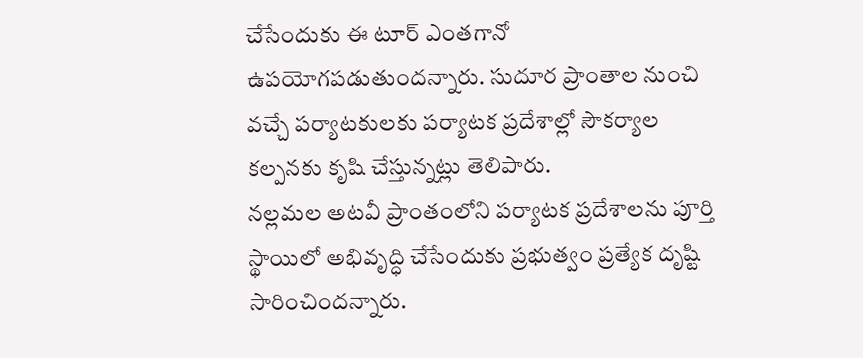చేసేందుకు ఈ టూర్ ఎంతగానో ఉపయోగపడుతుందన్నారు. సుదూర ప్రాంతాల నుంచి వచ్చే పర్యాటకులకు పర్యాటక ప్రదేశాల్లో సౌకర్యాల కల్పనకు కృషి చేస్తున్నట్లు తెలిపారు.
నల్లమల అటవీ ప్రాంతంలోని పర్యాటక ప్రదేశాలను పూర్తి స్థాయిలో అభివృద్ధి చేసేందుకు ప్రభుత్వం ప్రత్యేక దృష్టి సారించిందన్నారు.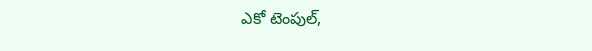ఎకో టెంపుల్,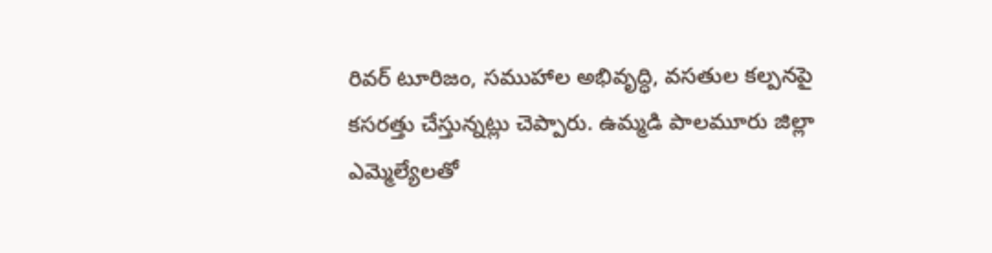రివర్ టూరిజం, సముహాల అభివృద్ధి, వసతుల కల్పనపై కసరత్తు చేస్తున్నట్లు చెప్పారు. ఉమ్మడి పాలమూరు జిల్లా ఎమ్మెల్యేలతో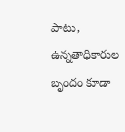పాటు, ఉన్నతాధికారుల బృందం కూడా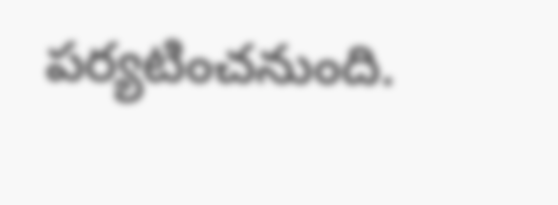పర్యటించనుంది.